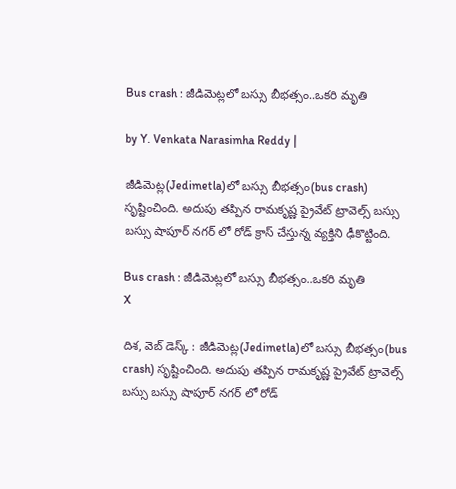Bus crash : జీడిమెట్లలో బస్సు బీభత్సం..ఒకరి మృతి

by Y. Venkata Narasimha Reddy |

జీడిమెట్ల(Jedimetla)లో బస్సు బీభత్సం(bus crash) సృష్టించింది. అదుపు తప్పిన రామకృష్ణ ప్రైవేట్ ట్రావెల్స్ బస్సు బస్సు షాపూర్ నగర్ లో రోడ్ క్రాస్ చేస్తున్న వ్యక్తిని ఢీకొట్టింది.

Bus crash : జీడిమెట్లలో బస్సు బీభత్సం..ఒకరి మృతి
X

దిశ, వెబ్ డెస్క్ : జీడిమెట్ల(Jedimetla)లో బస్సు బీభత్సం(bus crash) సృష్టించింది. అదుపు తప్పిన రామకృష్ణ ప్రైవేట్ ట్రావెల్స్ బస్సు బస్సు షాపూర్ నగర్ లో రోడ్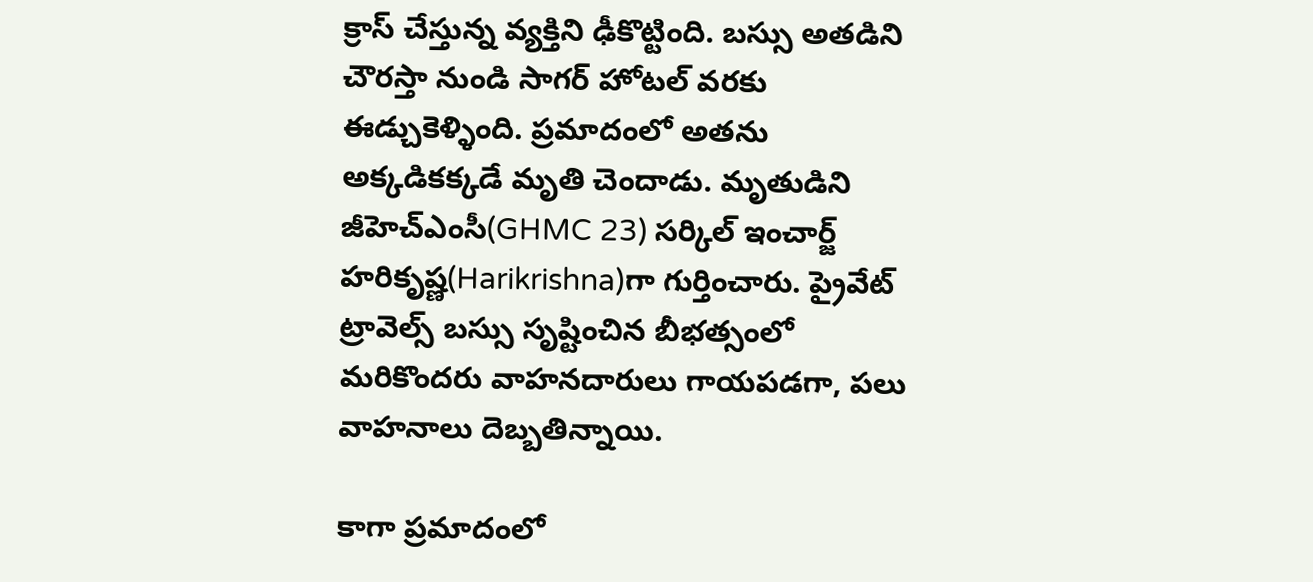క్రాస్ చేస్తున్న వ్యక్తిని ఢీకొట్టింది. బస్సు అతడిని చౌరస్తా నుండి సాగర్ హోటల్ వరకు ఈడ్చుకెళ్ళింది. ప్రమాదంలో అతను అక్కడికక్కడే మృతి చెందాడు. మృతుడిని జీహెచ్ఎంసీ(GHMC 23) సర్కిల్ ఇంచార్జ్ హరికృష్ణ(Harikrishna)గా గుర్తించారు. ప్రైవేట్ ట్రావెల్స్ బస్సు సృష్టించిన బీభత్సంలో మరికొందరు వాహనదారులు గాయపడగా, పలు వాహనాలు దెబ్బతిన్నాయి.

కాగా ప్రమాదంలో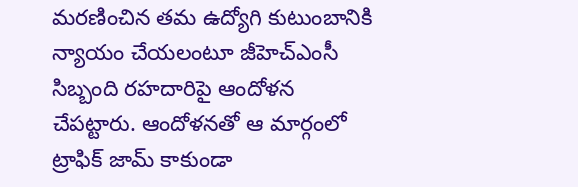మరణించిన తమ ఉద్యోగి కుటుంబానికి న్యాయం చేయలంటూ జీహెచ్ఎంసీ సిబ్బంది రహదారిపై ఆందోళన చేపట్టారు. ఆందోళనతో ఆ మార్గంలో ట్రాఫిక్ జామ్ కాకుండా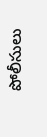పోలీసులు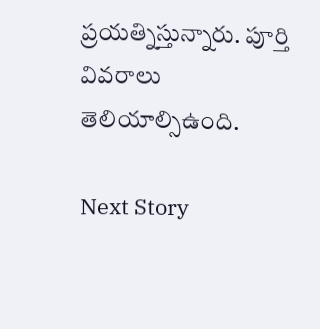ప్రయత్నిస్తున్నారు. పూర్తి వివరాలు తెలియాల్సిఉంది.

Next Story